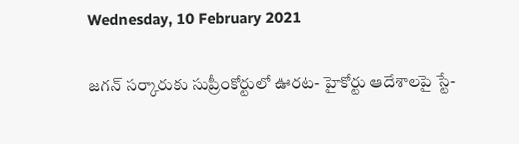Wednesday, 10 February 2021

జగన్‌ సర్కారుకు సుప్రీంకోర్టులో ఊరట- హైకోర్టు ఆదేశాలపై స్టే-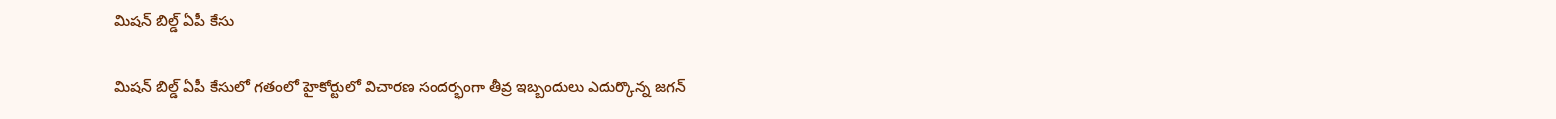మిషన్‌ బిల్డ్‌ ఏపీ కేసు

మిషన్‌ బిల్డ్ ఏపీ కేసులో గతంలో హైకోర్టులో విచారణ సందర్భంగా తీవ్ర ఇబ్బందులు ఎదుర్కొన్న జగన్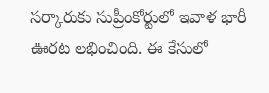సర్కారుకు సుప్రీంకోర్టులో ఇవాళ భారీ ఊరట లభించింది. ఈ కేసులో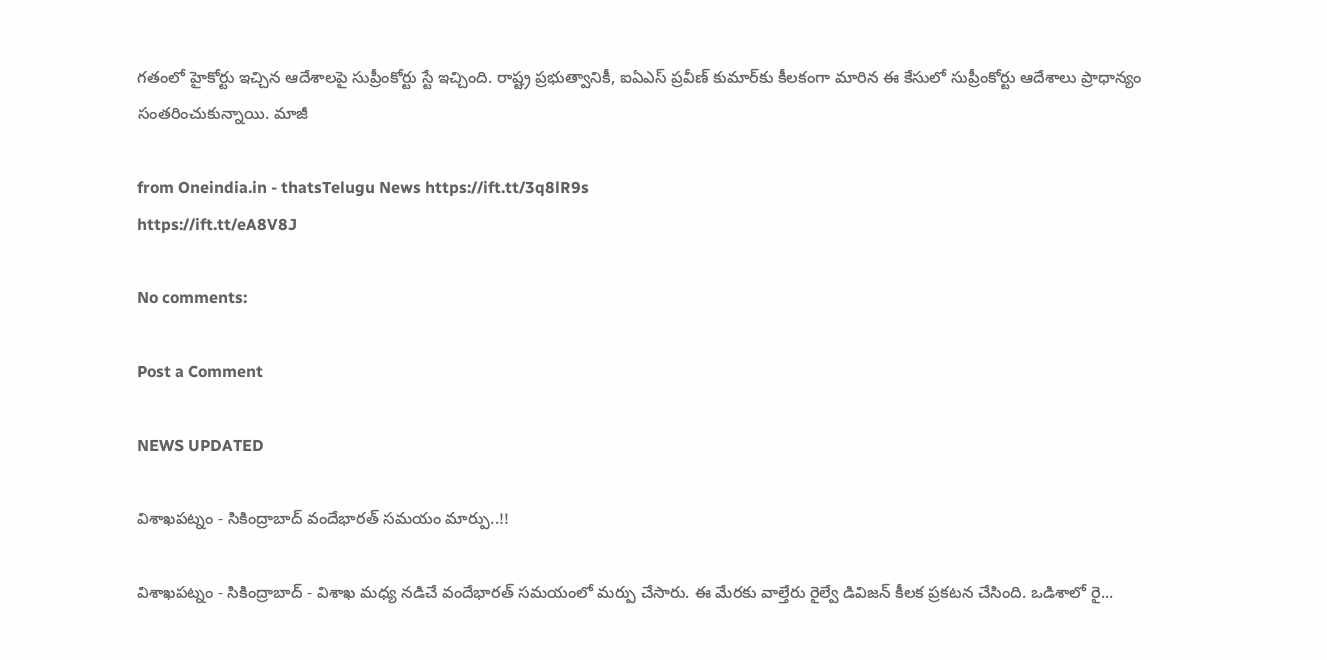గతంలో హైకోర్టు ఇచ్చిన ఆదేశాలపై సుప్రీంకోర్టు స్టే ఇచ్చింది. రాష్ట్ర ప్రభుత్వానికీ, ఐఏఎస్‌ ప్రవీణ్‌ కుమార్‌కు కీలకంగా మారిన ఈ కేసులో సుప్రీంకోర్టు ఆదేశాలు ప్రాధాన్యం సంతరించుకున్నాయి. మాజీ

from Oneindia.in - thatsTelugu News https://ift.tt/3q8lR9s
https://ift.tt/eA8V8J

No comments:

Post a Comment

NEWS UPDATED

విశాఖపట్నం - సికింద్రాబాద్ వందేభారత్ సమయం మార్పు..!!

విశాఖపట్నం - సికింద్రాబాద్ - విశాఖ మధ్య నడిచే వందేభారత్ సమయంలో మర్పు చేసారు. ఈ మేరకు వాల్తేరు రైల్వే డివిజన్ కీలక ప్రకటన చేసింది. ఒడిశాలో రై...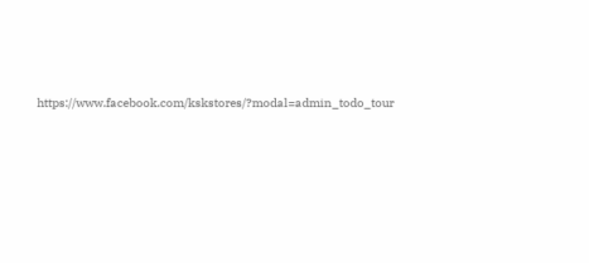https://www.facebook.com/kskstores/?modal=admin_todo_tour